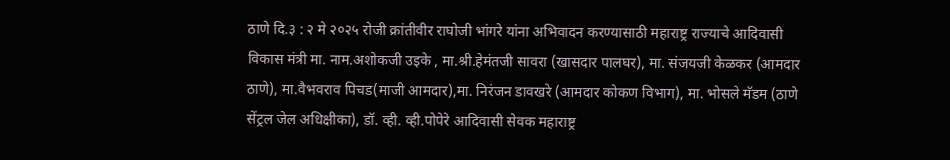ठाणे दि.३ : २ मे २०२५ रोजी क्रांतीवीर राघोजी भांगरे यांना अभिवादन करण्यासाठी महाराष्ट्र राज्याचे आदिवासी विकास मंत्री मा. नाम.अशोकजी उइके , मा.श्री.हेमंतजी सावरा (खासदार पालघर), मा. संजयजी केळकर (आमदार ठाणे), मा.वैभवराव पिचड(माजी आमदार),मा. निरंजन डावखरे (आमदार कोकण विभाग), मा. भोसले मॅडम (ठाणे सेंट्रल जेल अधिक्षीका), डॉ. व्ही. व्ही.पोपेरे आदिवासी सेवक महाराष्ट्र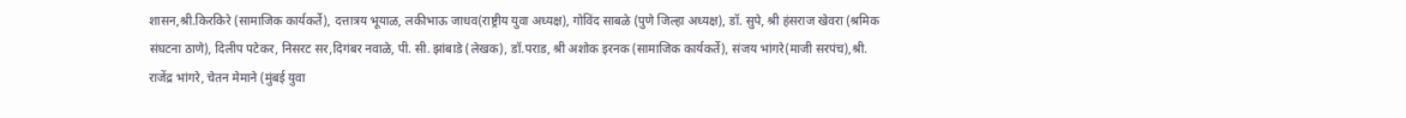शासन,श्री.किरकिरे (सामाजिक कार्यकर्ते), दत्तात्रय भूयाळ, लकीभाऊ जाधव(राष्ट्रीय युवा अध्यक्ष), गोविंद साबळे (पुणे जिल्हा अध्यक्ष), डॉ. सुपे, श्री हंसराज खेवरा (श्रमिक संघटना ठाणे), दिलीप पटेकर, निसरट सर,दिगंबर नवाळे, पी. सी. झांबाडे (लेखक), डॉ.पराड, श्री अशोक इरनक (सामाजिक कार्यकर्ते), संजय भांगरे(माजी सरपंच),श्री. राजेंद्र भांगरे, चेतन मेमाने (मुंबई युवा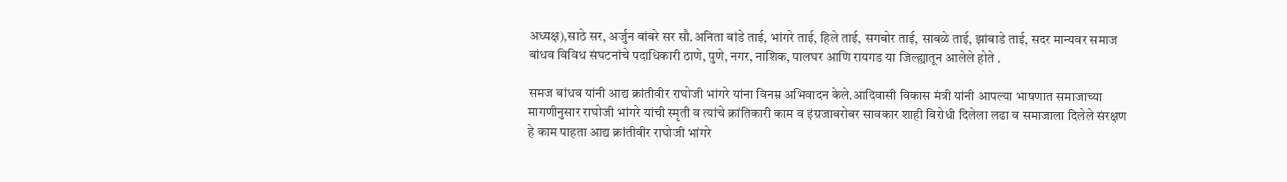अध्यक्ष),साठे सर, अर्जुन बांबरे सर सौ.अनिता बांडे ताई, भांगरे ताई, हिले ताई, सगबोर ताई, साबळे ताई, झांबाडे ताई, सदर मान्यवर समाज बांधव विविध संघटनांचे पदाधिकारी ठाणे, पुणे, नगर, नाशिक, पालघर आणि रायगड या जिल्ह्यातून आलेले होते .

समज बांधव यांनी आद्य क्रांतीवीर राघोजी भांगरे यांना विनम्र अभिवादन केले.आदिवासी विकास मंत्री यांनी आपल्या भाषणात समाजाच्या मागणीनुसार राघोजी भांगरे यांची स्मृती व त्यांचे क्रांतिकारी काम व इंग्रजाबरोबर सावकार शाही विरोधी दिलेला लढा व समाजाला दिलेले संरक्षण हे काम पाहता आद्य क्रांतीवीर राघोजी भांगरे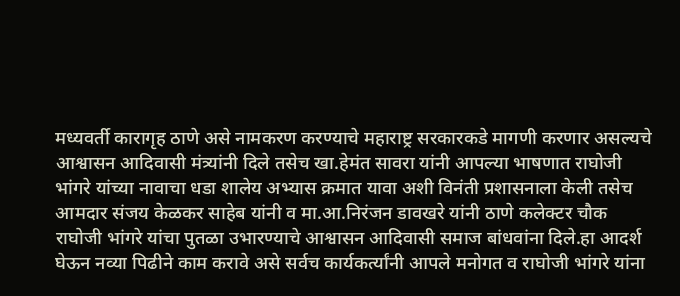मध्यवर्ती कारागृह ठाणे असे नामकरण करण्याचे महाराष्ट्र सरकारकडे मागणी करणार असल्यचे आश्वासन आदिवासी मंत्र्यांनी दिले तसेच खा.हेमंत सावरा यांनी आपल्या भाषणात राघोजी भांगरे यांच्या नावाचा धडा शालेय अभ्यास क्रमात यावा अशी विनंती प्रशासनाला केली तसेच आमदार संजय केळकर साहेब यांनी व मा.आ.निरंजन डावखरे यांनी ठाणे कलेक्टर चौक राघोजी भांगरे यांचा पुतळा उभारण्याचे आश्वासन आदिवासी समाज बांधवांना दिले.हा आदर्श घेऊन नव्या पिढीने काम करावे असे सर्वच कार्यकर्त्यांनी आपले मनोगत व राघोजी भांगरे यांना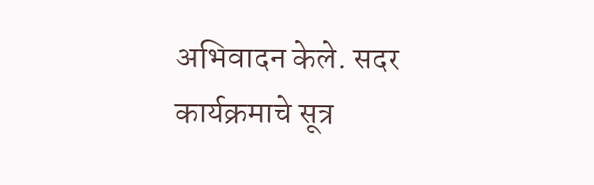अभिवादन केले. सदर कार्यक्रमाचे सूत्र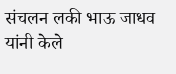संचलन लकी भाऊ जाधव यांनी केले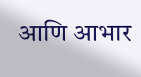आणि आभार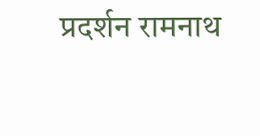प्रदर्शन रामनाथ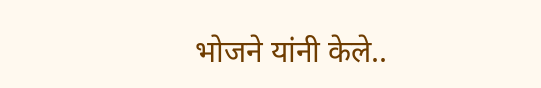भोजने यांनी केले..